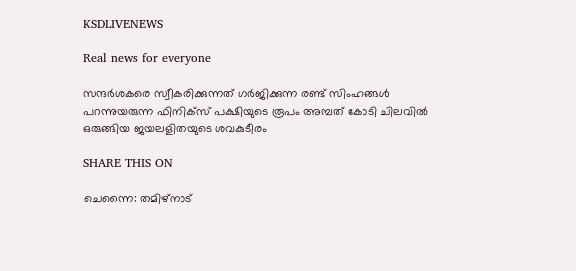KSDLIVENEWS

Real news for everyone

സന്ദർശകരെ സ്വീകരിക്കുന്നത് ഗർജിക്കുന്ന രണ്ട് സിംഹങ്ങൾ പറന്നുയരുന്ന ഫിനിക്സ് പക്ഷിയുടെ രൂപം അമ്പത് കോടി ചിലവിൽ ഒരുങ്ങിയ ജയലളിതയുടെ ശവകുടീരം

SHARE THIS ON

ചെന്നൈ: തമിഴ്നാട്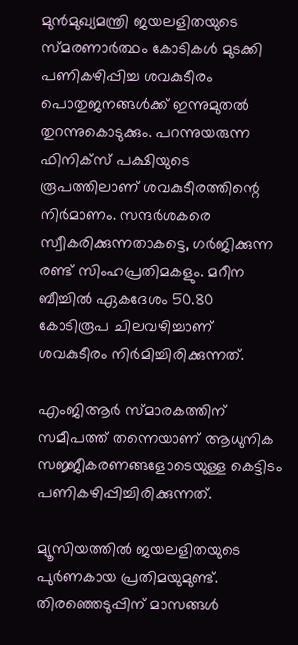മുന്‍മുഖ്യമന്ത്രി ജയലളിതയുടെ സ്‌മരണാര്‍ത്ഥം കോടികള്‍ മുടക്കി പണികഴിപ്പിച്ച ശവകുടീരം പൊതുജനങ്ങള്‍ക്ക് ഇന്നുമുതല്‍ തുറന്നുകൊടുക്കും. പറന്നുയരുന്ന ഫിനിക്‌സ് പക്ഷിയുടെ രൂപത്തിലാണ് ശവകുടീരത്തിന്റെ നിര്‍മാണം. സന്ദര്‍ശകരെ സ്വീകരിക്കുന്നതാകട്ടെ, ഗര്‍ജിക്കുന്ന രണ്ട് സിംഹപ്രതിമകളും. മറീന ബീച്ചില്‍ ഏകദേശം 50.80 കോടിരൂപ ചിലവഴിച്ചാണ് ശവകുടീരം നിര്‍മിച്ചിരിക്കുന്നത്.

എംജിആര്‍ സ്‌മാരകത്തിന് സമീപത്ത് തന്നെയാണ് ആധുനിക സജ്ജീകരണങ്ങളോടെയുള്ള കെട്ടിടം പണികഴിപ്പിച്ചിരിക്കുന്നത്.

മ്യൂസിയത്തില്‍ ജയലളിതയുടെ പുര്‍ണകായ പ്രതിമയുമുണ്ട്. തിരഞ്ഞെടുപ്പിന് മാസങ്ങള്‍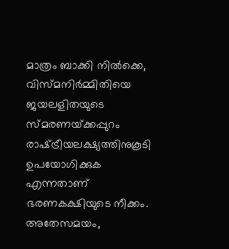മാത്രം ബാക്കി നില്‍ക്കെ, വിസ്‌മനിര്‍മ്മിതിയെ ജയലളിതയുടെ സ്‌മരണയ്‌ക്കപ്പുറം രാഷ്‌ട്രീയലക്ഷ്യത്തിനുകൂടി ഉപയോഗിക്കുക എന്നതാണ് ഭരണകക്ഷിയുടെ നീക്കം.
അതേസമയം,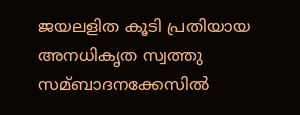ജയലളിത കൂടി പ്രതിയായ അനധികൃത സ്വത്തു സമ്ബാദനക്കേസില്‍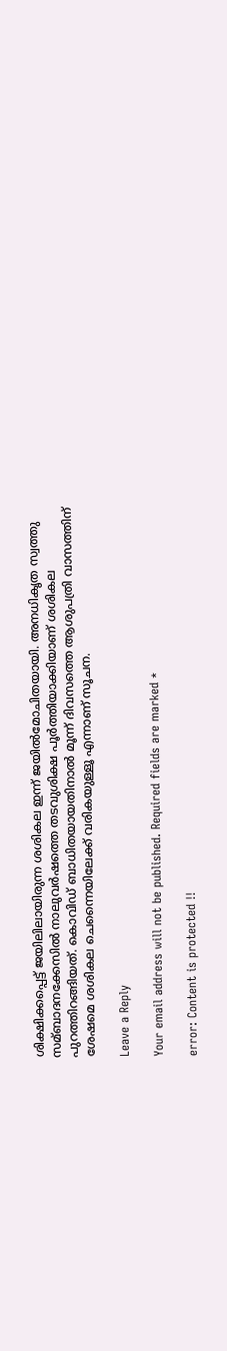ശിക്ഷിക്കപ്പെട്ട് ജയിലിലായിരുന്ന ശശികല ഇന്ന് ജയില്‍മോചിതയായി. അനധികൃത സ്വത്തു സമ്ബാദനക്കേസില്‍ നാലുവര്‍ഷത്തെ തടവുശിക്ഷ പൂര്‍ത്തിയാക്കിയാണ് ശശികല പുറത്തിറങ്ങിയത്. കൊവിഡ് ബാധിതയായതിനാല്‍ മൂന്ന് ദിവസത്തെ ആശുപത്രി വാസത്തിന് ശേഷമെ ശശികല ചെന്നൈയിലേക്ക് വരികയുള്ളൂ എന്നാണ് സൂചന.

Leave a Reply

Your email address will not be published. Required fields are marked *

error: Content is protected !!